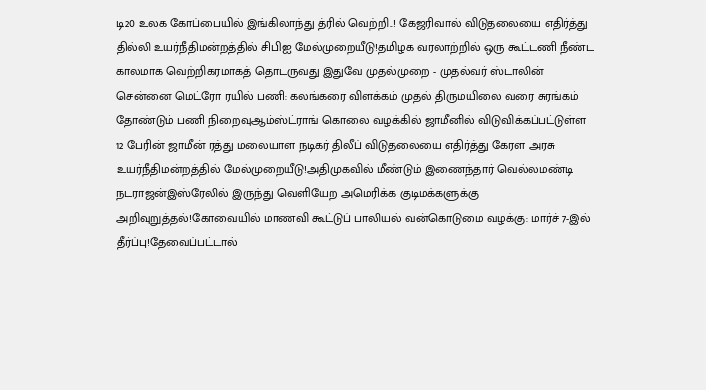டி20 உலக கோப்பையில் இங்கிலாந்து த்ரில் வெற்றி..! கேஜரிவால் விடுதலையை எதிர்த்து தில்லி உயர்நீதிமன்றத்தில் சிபிஐ மேல்முறையீடு!தமிழக வரலாற்றில் ஒரு கூட்டணி நீண்ட காலமாக வெற்றிகரமாகத் தொடருவது இதுவே முதல்முறை - முதல்வர் ஸ்டாலின் சென்னை மெட்ரோ ரயில் பணி: கலங்கரை விளக்கம் முதல் திருமயிலை வரை சுரங்கம் தோண்டும் பணி நிறைவுஆம்ஸ்ட்ராங் கொலை வழக்கில் ஜாமீனில் விடுவிக்கப்பட்டுள்ள 12 பேரின் ஜாமீன் ரத்து மலையாள நடிகர் திலீப் விடுதலையை எதிர்த்து கேரள அரசு உயர்நீதிமன்றத்தில் மேல்முறையீடு!அதிமுகவில் மீண்டும் இணைந்தார் வெல்லமண்டி நடராஜன்இஸ்ரேலில் இருந்து வெளியேற அமெரிக்க குடிமக்களுக்கு அறிவுறுத்தல்!கோவையில் மாணவி கூட்டுப் பாலியல் வன்கொடுமை வழக்கு: மார்ச் 7-இல் தீர்ப்பு!தேவைப்பட்டால்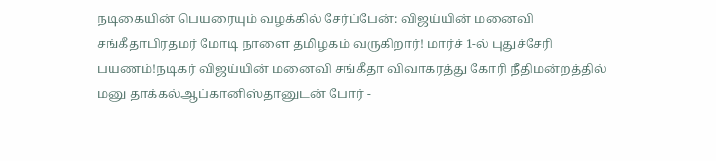நடிகையின் பெயரையும் வழக்கில் சேர்ப்பேன்: விஜய்யின் மனைவி சங்கீதாபிரதமர் மோடி நாளை தமிழகம் வருகிறார்! மார்ச் 1-ல் புதுச்சேரி பயணம்!நடிகர் விஜய்யின் மனைவி சங்கீதா விவாகரத்து கோரி நீதிமன்றத்தில் மனு தாக்கல்ஆப்கானிஸ்தானுடன் போர் -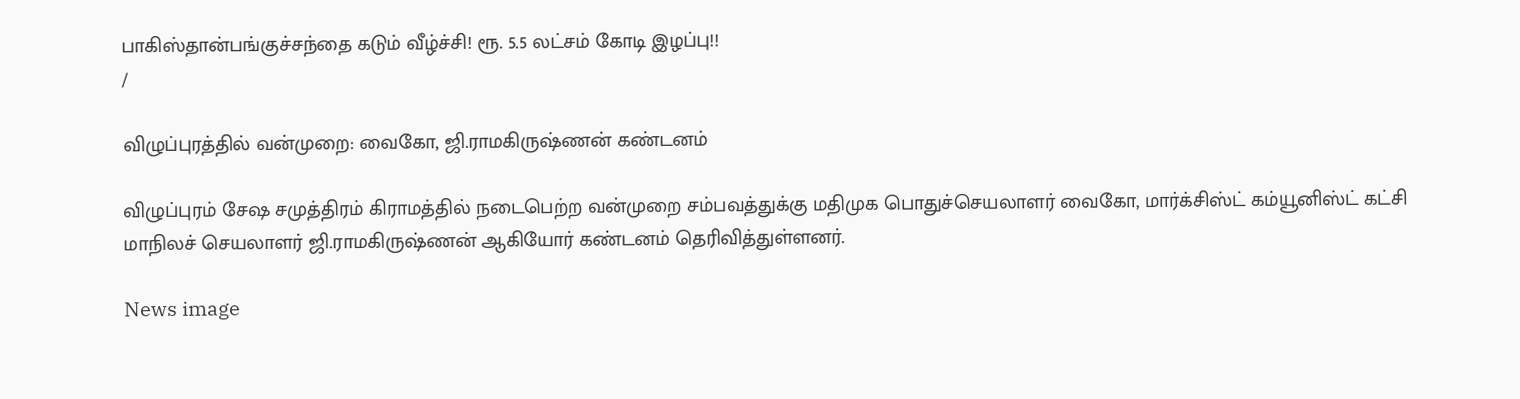பாகிஸ்தான்பங்குச்சந்தை கடும் வீழ்ச்சி! ரூ. 5.5 லட்சம் கோடி இழப்பு!!
/

விழுப்புரத்தில் வன்முறை: வைகோ, ஜி.ராமகிருஷ்ணன் கண்டனம்

விழுப்புரம் சேஷ சமுத்திரம் கிராமத்தில் நடைபெற்ற வன்முறை சம்பவத்துக்கு மதிமுக பொதுச்செயலாளர் வைகோ, மார்க்சிஸ்ட் கம்யூனிஸ்ட் கட்சி மாநிலச் செயலாளர் ஜி.ராமகிருஷ்ணன் ஆகியோர் கண்டனம் தெரிவித்துள்ளனர்.

News image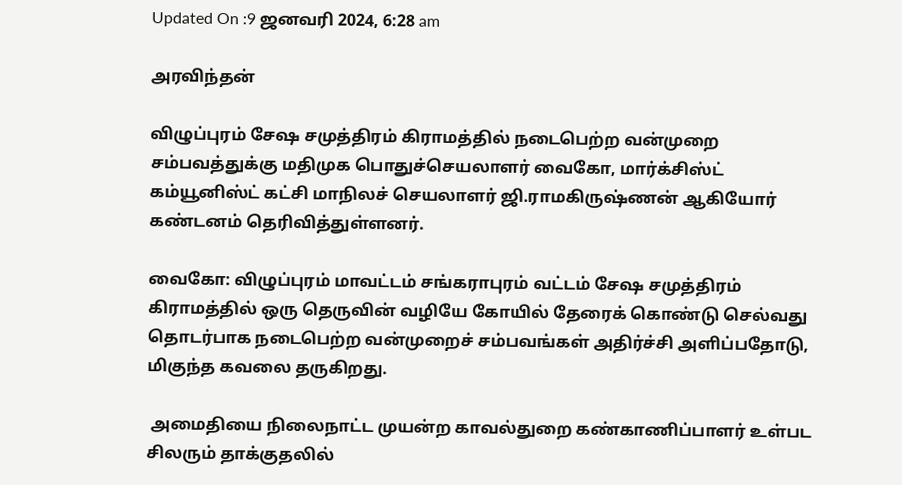Updated On :9 ஜனவரி 2024, 6:28 am

அரவிந்தன்

விழுப்புரம் சேஷ சமுத்திரம் கிராமத்தில் நடைபெற்ற வன்முறை சம்பவத்துக்கு மதிமுக பொதுச்செயலாளர் வைகோ, மார்க்சிஸ்ட் கம்யூனிஸ்ட் கட்சி மாநிலச் செயலாளர் ஜி.ராமகிருஷ்ணன் ஆகியோர் கண்டனம் தெரிவித்துள்ளனர்.

வைகோ: விழுப்புரம் மாவட்டம் சங்கராபுரம் வட்டம் சேஷ சமுத்திரம் கிராமத்தில் ஒரு தெருவின் வழியே கோயில் தேரைக் கொண்டு செல்வது தொடர்பாக நடைபெற்ற வன்முறைச் சம்பவங்கள் அதிர்ச்சி அளிப்பதோடு, மிகுந்த கவலை தருகிறது.

 அமைதியை நிலைநாட்ட முயன்ற காவல்துறை கண்காணிப்பாளர் உள்பட சிலரும் தாக்குதலில்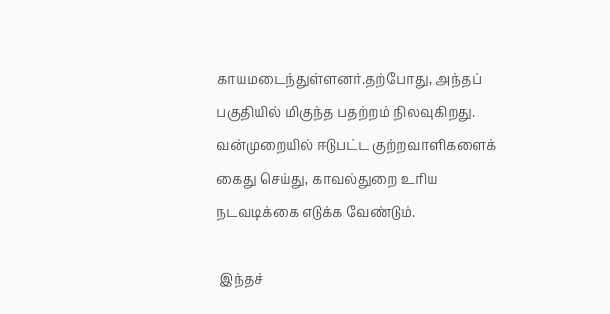காயமடைந்துள்ளனர்.தற்போது, அந்தப் பகுதியில் மிகுந்த பதற்றம் நிலவுகிறது. வன்முறையில் ஈடுபட்ட குற்றவாளிகளைக் கைது செய்து, காவல்துறை உரிய நடவடிக்கை எடுக்க வேண்டும்.

 இந்தச்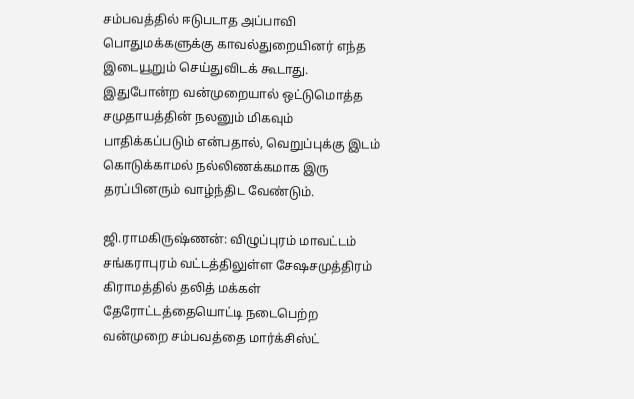சம்பவத்தில் ஈடுபடாத அப்பாவி பொதுமக்களுக்கு காவல்துறையினர் எந்த இடையூறும் செய்துவிடக் கூடாது. இதுபோன்ற வன்முறையால் ஒட்டுமொத்த சமுதாயத்தின் நலனும் மிகவும் பாதிக்கப்படும் என்பதால், வெறுப்புக்கு இடம் கொடுக்காமல் நல்லிணக்கமாக இரு தரப்பினரும் வாழ்ந்திட வேண்டும்.

ஜி.ராமகிருஷ்ணன்: விழுப்புரம் மாவட்டம் சங்கராபுரம் வட்டத்திலுள்ள சேஷசமுத்திரம் கிராமத்தில் தலித் மக்கள் தேரோட்டத்தையொட்டி நடைபெற்ற வன்முறை சம்பவத்தை மார்க்சிஸ்ட்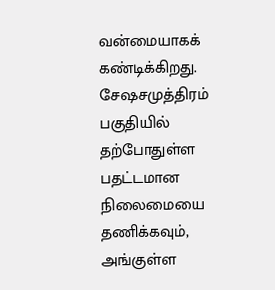வன்மையாகக் கண்டிக்கிறது. சேஷசமுத்திரம் பகுதியில்  தற்போதுள்ள பதட்டமான நிலைமையை  தணிக்கவும், அங்குள்ள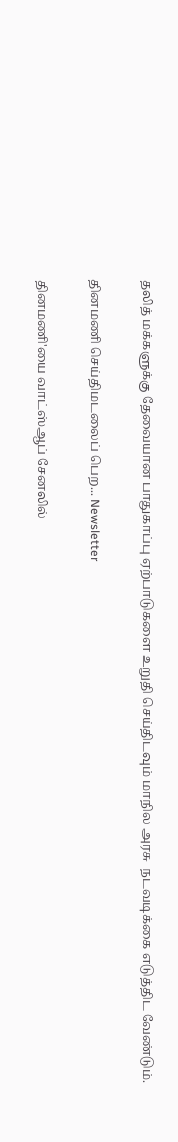தலித் மக்களுக்கு தேவையான பாதுகாப்பு ஏற்பாடுகளை உறுதி செய்திடவும் மாநில அரசு  நடவடிக்கை எடுத்திட வேண்டும்.

தினமணி செய்திமடலைப் பெற... Newsletter

தினமணி'யை வாட்ஸ்ஆப் சேனலில்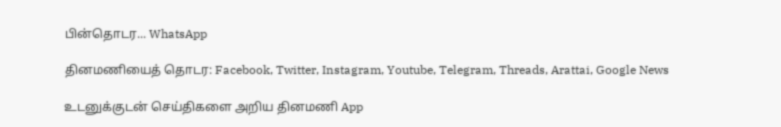பின்தொடர... WhatsApp

தினமணியைத் தொடர: Facebook, Twitter, Instagram, Youtube, Telegram, Threads, Arattai, Google News

உடனுக்குடன் செய்திகளை அறிய தினமணி App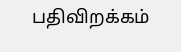பதிவிறக்கம்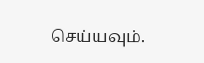செய்யவும்.